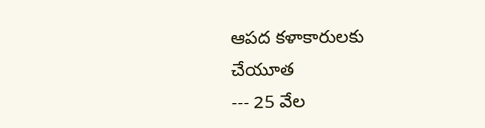ఆపద కళాకారులకు చేయూత
--- 25 వేల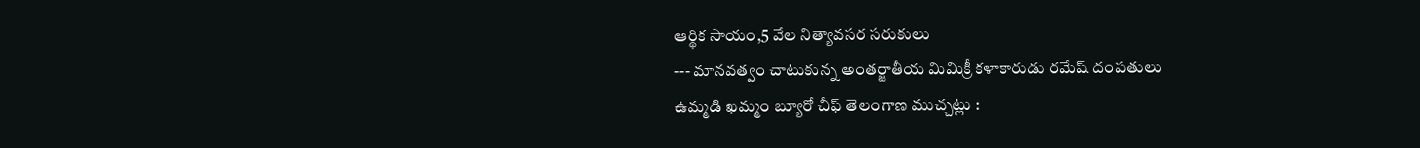ఆర్థిక సాయం,5 వేల నిత్యావసర సరుకులు
--- మానవత్వం చాటుకున్న అంతర్జాతీయ మిమిక్రీ కళాకారుడు రమేష్ దంపతులు
ఉమ్మడి ఖమ్మం బ్యూరో చీఫ్ తెలంగాణ ముచ్చట్లు :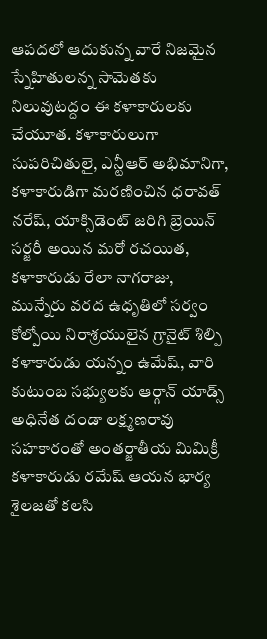ఆపదలో ఆదుకున్న వారే నిజమైన స్నేహితులన్న సామెతకు నిలువుటద్దం ఈ కళాకారులకు చేయూత. కళాకారులుగా సుపరిచితులై, ఎన్టీఆర్ అభిమానిగా, కళాకారుడిగా మరణించిన ధరావత్ నరేష్, యాక్సిడెంట్ జరిగి బ్రెయిన్ సర్జరీ అయిన మరో రచయిత, కళాకారుడు రేలా నాగరాజు, మున్నేరు వరద ఉధృతిలో సర్వం కోల్పోయి నిరాశ్రయులైన గ్రానైట్ శిల్పి కళాకారుడు యన్నం ఉమేష్, వారి కుటుంబ సభ్యులకు ఆర్గాన్ యాడ్స్ అధినేత దండా లక్ష్మణరావు సహకారంతో అంతర్జాతీయ మిమిక్రీ కళాకారుడు రమేష్ ఆయన భార్య శైలజతో కలసి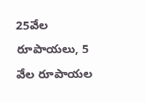25వేల రూపాయలు, 5 వేల రూపాయల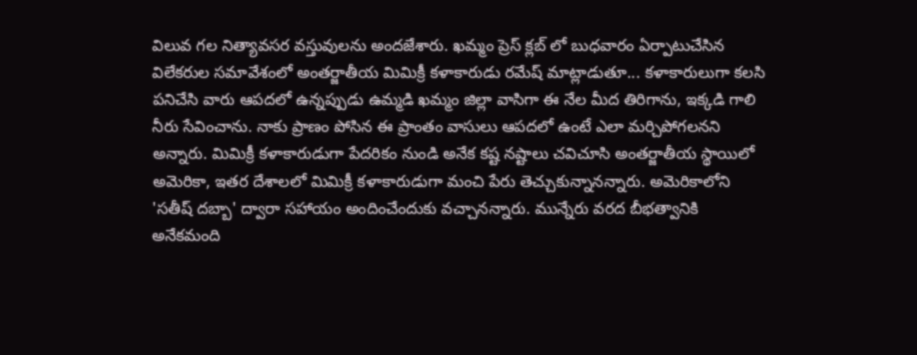విలువ గల నిత్యావసర వస్తువులను అందజేశారు. ఖమ్మం ప్రెస్ క్లబ్ లో బుధవారం ఏర్పాటుచేసిన విలేకరుల సమావేశంలో అంతర్జాతీయ మిమిక్రీ కళాకారుడు రమేష్ మాట్లాడుతూ... కళాకారులుగా కలసి పనిచేసి వారు ఆపదలో ఉన్నప్పుడు ఉమ్మడి ఖమ్మం జిల్లా వాసిగా ఈ నేల మీద తిరిగాను, ఇక్కడి గాలి నీరు సేవించాను. నాకు ప్రాణం పోసిన ఈ ప్రాంతం వాసులు ఆపదలో ఉంటే ఎలా మర్చిపోగలనని అన్నారు. మిమిక్రీ కళాకారుడుగా పేదరికం నుండి అనేక కష్ట నష్టాలు చవిచూసి అంతర్జాతీయ స్థాయిలో అమెరికా, ఇతర దేశాలలో మిమిక్రీ కళాకారుడుగా మంచి పేరు తెచ్చుకున్నానన్నారు. అమెరికాలోని 'సతీష్ దబ్బా' ద్వారా సహాయం అందించేందుకు వచ్చానన్నారు. మున్నేరు వరద బీభత్వానికి అనేకమంది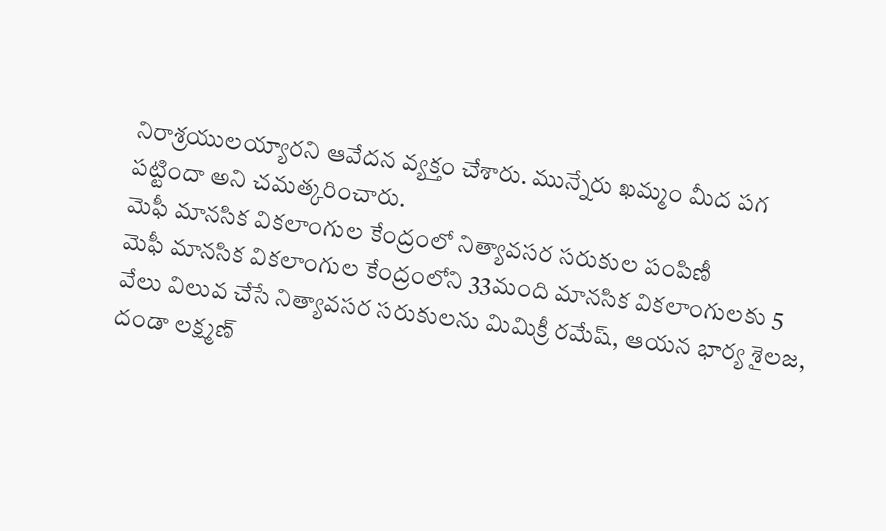నిరాశ్రయులయ్యారని ఆవేదన వ్యక్తం చేశారు. మున్నేరు ఖమ్మం మీద పగ పట్టిందా అని చమత్కరించారు.
మెఫీ మానసిక వికలాంగుల కేంద్రంలో నిత్యావసర సరుకుల పంపిణీ
మెఫీ మానసిక వికలాంగుల కేంద్రంలోని 33మంది మానసిక వికలాంగులకు 5 వేలు విలువ చేసే నిత్యావసర సరుకులను మిమిక్రీ రమేష్, ఆయన భార్య శైలజ, దండా లక్ష్మణ్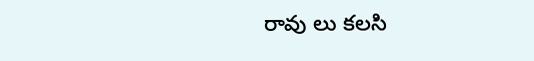రావు లు కలసి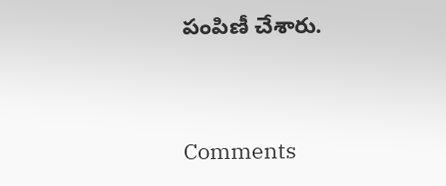పంపిణీ చేశారు.


Comments